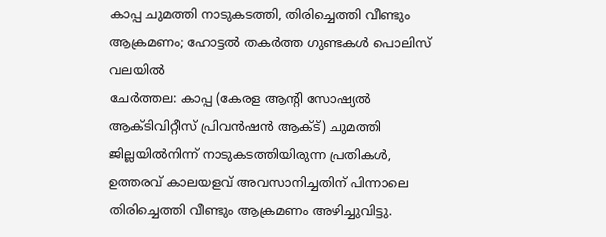കാപ്പ ചുമത്തി നാടുകടത്തി, തിരിച്ചെത്തി വീണ്ടും ആക്രമണം; ഹോട്ടൽ തകർത്ത ഗുണ്ടകൾ പൊലിസ് വലയിൽ
ചേർത്തല: കാപ്പ (കേരള ആന്റി സോഷ്യൽ ആക്ടിവിറ്റീസ് പ്രിവൻഷൻ ആക്ട്) ചുമത്തി ജില്ലയിൽനിന്ന് നാടുകടത്തിയിരുന്ന പ്രതികൾ, ഉത്തരവ് കാലയളവ് അവസാനിച്ചതിന് പിന്നാലെ തിരിച്ചെത്തി വീണ്ടും ആക്രമണം അഴിച്ചുവിട്ടു.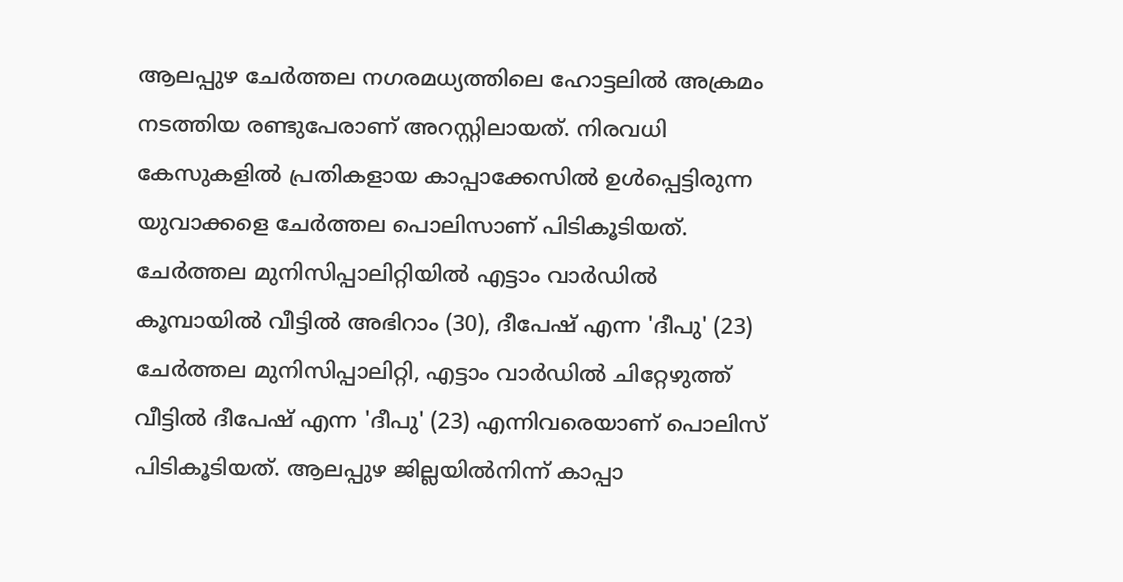ആലപ്പുഴ ചേർത്തല നഗരമധ്യത്തിലെ ഹോട്ടലിൽ അക്രമം നടത്തിയ രണ്ടുപേരാണ് അറസ്റ്റിലായത്. നിരവധി കേസുകളിൽ പ്രതികളായ കാപ്പാക്കേസിൽ ഉൾപ്പെട്ടിരുന്ന യുവാക്കളെ ചേർത്തല പൊലിസാണ് പിടികൂടിയത്.
ചേർത്തല മുനിസിപ്പാലിറ്റിയിൽ എട്ടാം വാർഡിൽ കൂമ്പായിൽ വീട്ടിൽ അഭിറാം (30), ദീപേഷ് എന്ന 'ദീപു' (23) ചേർത്തല മുനിസിപ്പാലിറ്റി, എട്ടാം വാർഡിൽ ചിറ്റേഴുത്ത് വീട്ടിൽ ദീപേഷ് എന്ന 'ദീപു' (23) എന്നിവരെയാണ് പൊലിസ് പിടികൂടിയത്. ആലപ്പുഴ ജില്ലയിൽനിന്ന് കാപ്പാ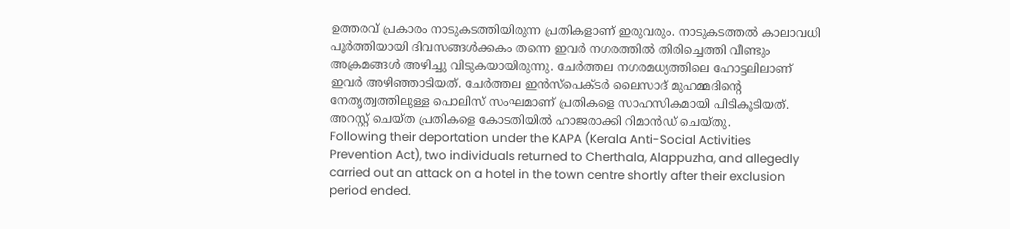ഉത്തരവ് പ്രകാരം നാടുകടത്തിയിരുന്ന പ്രതികളാണ് ഇരുവരും. നാടുകടത്തൽ കാലാവധി പൂർത്തിയായി ദിവസങ്ങൾക്കകം തന്നെ ഇവർ നഗരത്തിൽ തിരിച്ചെത്തി വീണ്ടും അക്രമങ്ങൾ അഴിച്ചു വിടുകയായിരുന്നു. ചേർത്തല നഗരമധ്യത്തിലെ ഹോട്ടലിലാണ് ഇവർ അഴിഞ്ഞാടിയത്. ചേർത്തല ഇൻസ്പെക്ടർ ലൈസാദ് മുഹമ്മദിന്റെ നേതൃത്വത്തിലുള്ള പൊലിസ് സംഘമാണ് പ്രതികളെ സാഹസികമായി പിടികൂടിയത്. അറസ്റ്റ് ചെയ്ത പ്രതികളെ കോടതിയിൽ ഹാജരാക്കി റിമാൻഡ് ചെയ്തു.
Following their deportation under the KAPA (Kerala Anti-Social Activities Prevention Act), two individuals returned to Cherthala, Alappuzha, and allegedly carried out an attack on a hotel in the town centre shortly after their exclusion period ended.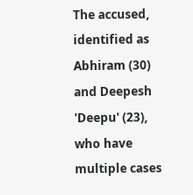The accused, identified as Abhiram (30) and Deepesh 'Deepu' (23), who have multiple cases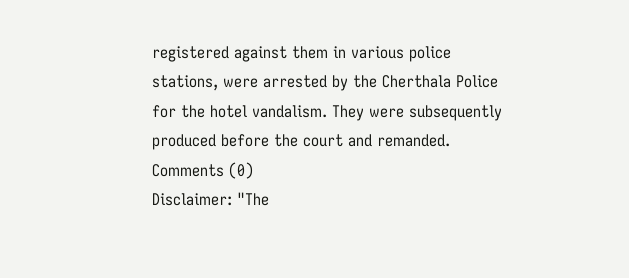registered against them in various police stations, were arrested by the Cherthala Police for the hotel vandalism. They were subsequently produced before the court and remanded.
Comments (0)
Disclaimer: "The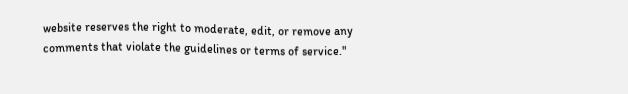website reserves the right to moderate, edit, or remove any comments that violate the guidelines or terms of service."